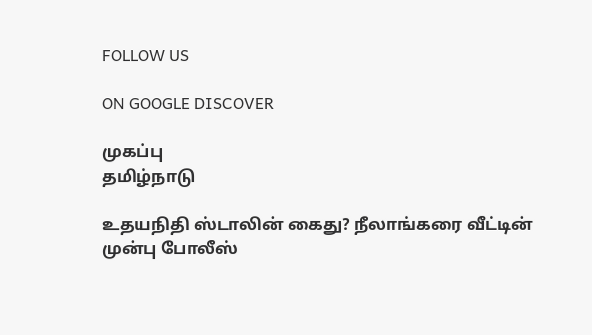FOLLOW US

ON GOOGLE DISCOVER

முகப்பு
தமிழ்நாடு

உதயநிதி ஸ்டாலின் கைது? நீலாங்கரை வீட்டின் முன்பு போலீஸ்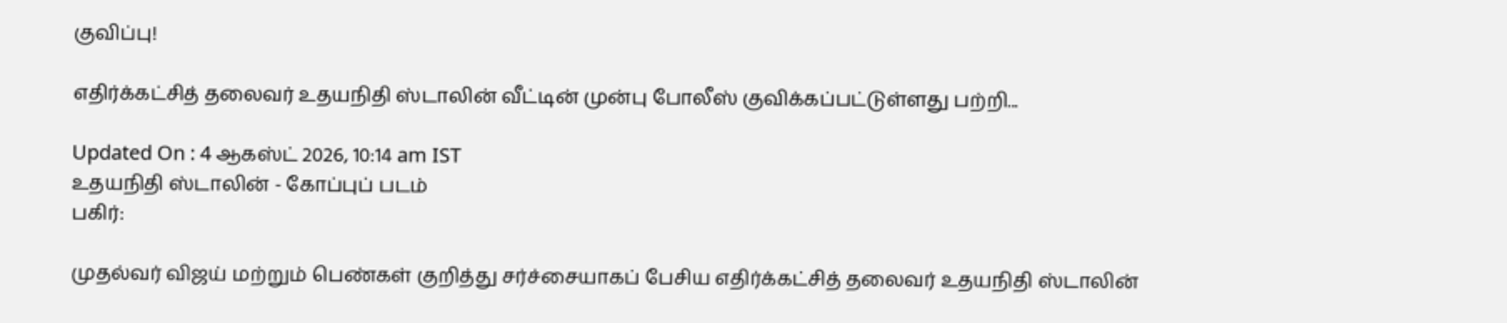குவிப்பு!

எதிர்க்கட்சித் தலைவர் உதயநிதி ஸ்டாலின் வீட்டின் முன்பு போலீஸ் குவிக்கப்பட்டுள்ளது பற்றி...

Updated On : 4 ஆகஸ்ட் 2026, 10:14 am IST
உதயநிதி ஸ்டாலின் - கோப்புப் படம்
பகிர்:

முதல்வர் விஜய் மற்றும் பெண்கள் குறித்து சர்ச்சையாகப் பேசிய எதிர்க்கட்சித் தலைவர் உதயநிதி ஸ்டாலின்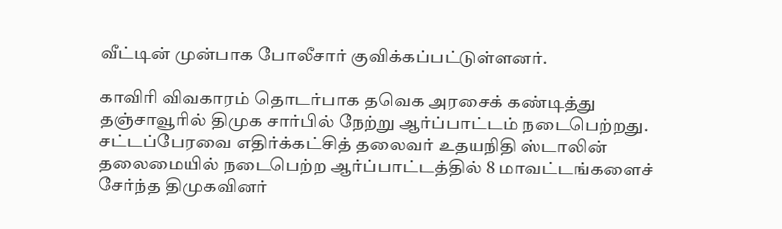வீட்டின் முன்பாக போலீசார் குவிக்கப்பட்டுள்ளனர்.

காவிரி விவகாரம் தொடர்பாக தவெக அரசைக் கண்டித்து தஞ்சாவூரில் திமுக சார்பில் நேற்று ஆர்ப்பாட்டம் நடைபெற்றது. சட்டப்பேரவை எதிர்க்கட்சித் தலைவர் உதயநிதி ஸ்டாலின் தலைமையில் நடைபெற்ற ஆர்ப்பாட்டத்தில் 8 மாவட்டங்களைச் சேர்ந்த திமுகவினர்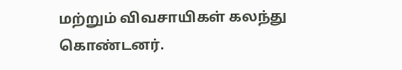மற்றும் விவசாயிகள் கலந்து கொண்டனர்.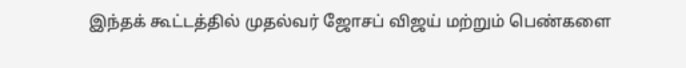இந்தக் கூட்டத்தில் முதல்வர் ஜோசப் விஜய் மற்றும் பெண்களை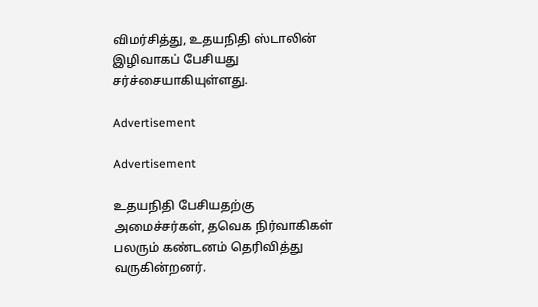விமர்சித்து, உதயநிதி ஸ்டாலின் இழிவாகப் பேசியது சர்ச்சையாகியுள்ளது.

Advertisement

Advertisement

உதயநிதி பேசியதற்கு அமைச்சர்கள், தவெக நிர்வாகிகள் பலரும் கண்டனம் தெரிவித்து வருகின்றனர்.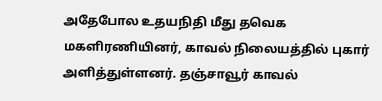அதேபோல உதயநிதி மீது தவெக மகளிரணியினர், காவல் நிலையத்தில் புகார் அளித்துள்ளனர். தஞ்சாவூர் காவல்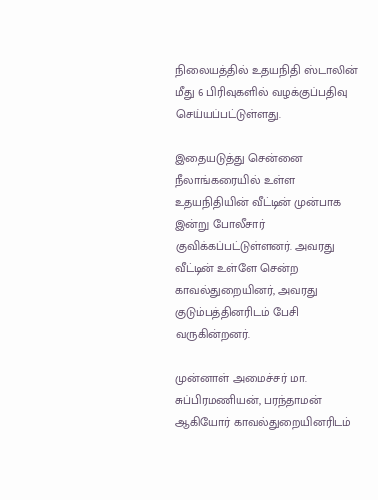நிலையத்தில் உதயநிதி ஸ்டாலின் மீது 6 பிரிவுகளில் வழக்குப்பதிவு செய்யப்பட்டுள்ளது.

இதையடுத்து சென்னை நீலாங்கரையில் உள்ள உதயநிதியின் வீட்டின் முன்பாக இன்று போலீசார் குவிக்கப்பட்டுள்ளனர். அவரது வீட்டின் உள்ளே சென்ற காவல்துறையினர், அவரது குடும்பத்தினரிடம் பேசி வருகின்றனர்.

முன்னாள் அமைச்சர் மா. சுப்பிரமணியன், பரந்தாமன் ஆகியோர் காவல்துறையினரிடம்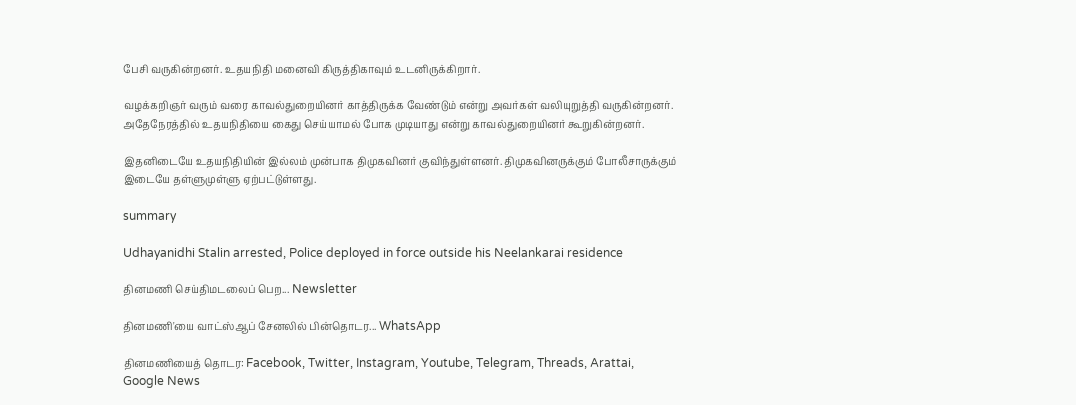பேசி வருகின்றனர். உதயநிதி மனைவி கிருத்திகாவும் உடனிருக்கிறார்.

வழக்கறிஞர் வரும் வரை காவல்துறையினர் காத்திருக்க வேண்டும் என்று அவர்கள் வலியுறுத்தி வருகின்றனர். அதேநேரத்தில் உதயநிதியை கைது செய்யாமல் போக முடியாது என்று காவல்துறையினர் கூறுகின்றனர்.

இதனிடையே உதயநிதியின் இல்லம் முன்பாக திமுகவினர் குவிந்துள்ளனர். திமுகவினருக்கும் போலீசாருக்கும் இடையே தள்ளுமுள்ளு ஏற்பட்டுள்ளது.

summary

Udhayanidhi Stalin arrested, Police deployed in force outside his Neelankarai residence

தினமணி செய்திமடலைப் பெற... Newsletter

தினமணி'யை வாட்ஸ்ஆப் சேனலில் பின்தொடர... WhatsApp

தினமணியைத் தொடர: Facebook, Twitter, Instagram, Youtube, Telegram, Threads, Arattai, Google News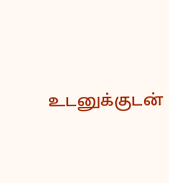உடனுக்குடன்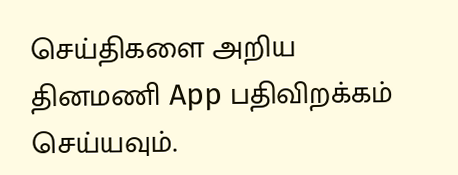செய்திகளை அறிய தினமணி App பதிவிறக்கம் செய்யவும்.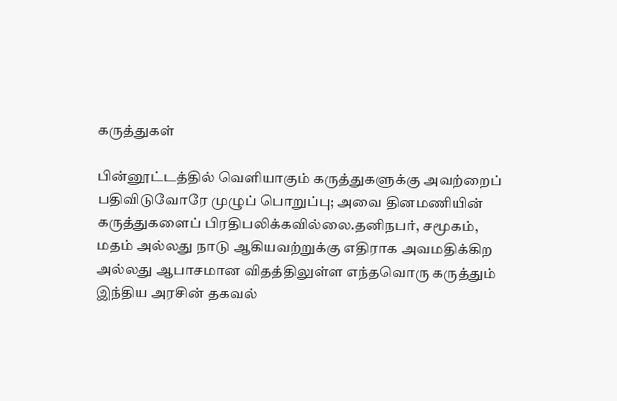கருத்துகள்

பின்னூட்டத்தில் வெளியாகும் கருத்துகளுக்கு அவற்றைப் பதிவிடுவோரே முழுப் பொறுப்பு; அவை தினமணியின் கருத்துகளைப் பிரதிபலிக்கவில்லை.தனிநபர், சமூகம், மதம் அல்லது நாடு ஆகியவற்றுக்கு எதிராக அவமதிக்கிற அல்லது ஆபாசமான விதத்திலுள்ள எந்தவொரு கருத்தும் இந்திய அரசின் தகவல்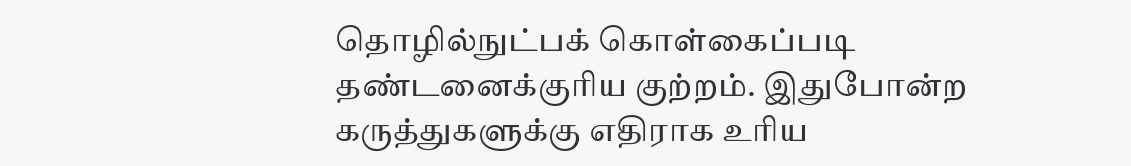தொழில்நுட்பக் கொள்கைப்படி தண்டனைக்குரிய குற்றம். இதுபோன்ற கருத்துகளுக்கு எதிராக உரிய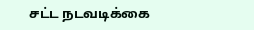சட்ட நடவடிக்கை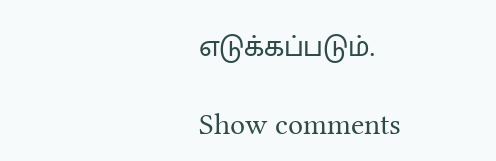எடுக்கப்படும்.

Show comments